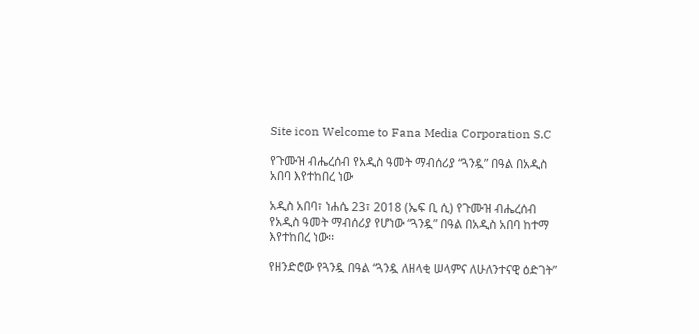Site icon Welcome to Fana Media Corporation S.C

የጉሙዝ ብሔረሰብ የአዲስ ዓመት ማብሰሪያ “ጓንዷ” በዓል በአዲስ አበባ እየተከበረ ነው

አዲስ አበባ፣ ነሐሴ 23፣ 2018 (ኤፍ ቢ ሲ) የጉሙዝ ብሔረሰብ የአዲስ ዓመት ማብሰሪያ የሆነው “ጓንዷ” በዓል በአዲስ አበባ ከተማ እየተከበረ ነው፡፡

የዘንድሮው የጓንዷ በዓል “ጓንዷ ለዘላቂ ሠላምና ለሁለንተናዊ ዕድገት”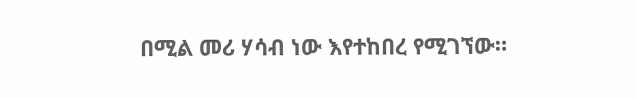በሚል መሪ ሃሳብ ነው እየተከበረ የሚገኘው።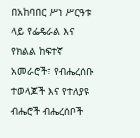በአከባበር ሥነ ሥርዓቱ ላይ የፌዴራል እና የክልል ከፍተኛ አመራሮች፣ የብሔረሰቡ ተወላጆች እና የተለያዩ ብሔሮች ብሔረሰቦች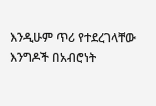እንዲሁም ጥሪ የተደረገላቸው እንግዶች በአብሮነት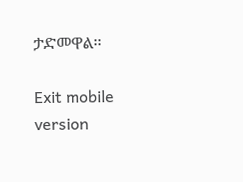ታድመዋል፡፡

Exit mobile version